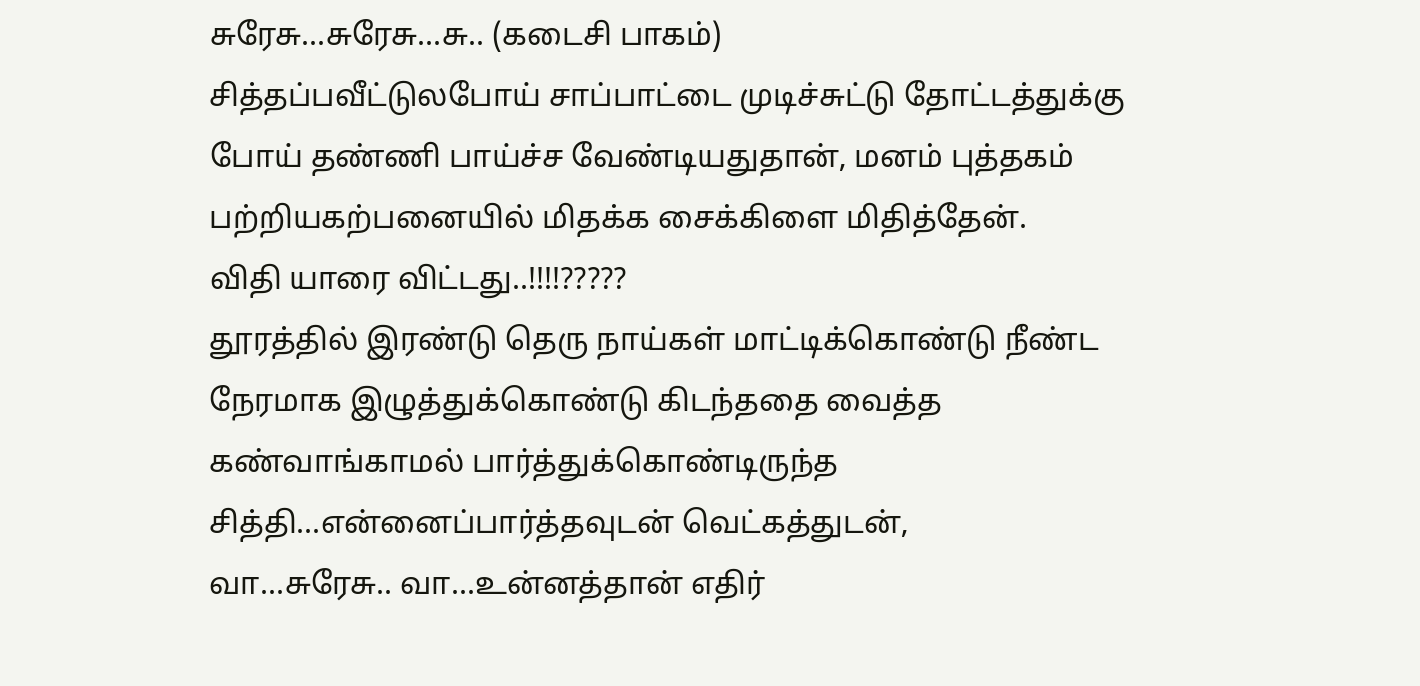சுரேசு...சுரேசு...சு.. (கடைசி பாகம்)
சித்தப்பவீட்டுலபோய் சாப்பாட்டை முடிச்சுட்டு தோட்டத்துக்கு போய் தண்ணி பாய்ச்ச வேண்டியதுதான், மனம் புத்தகம் பற்றியகற்பனையில் மிதக்க சைக்கிளை மிதித்தேன்.
விதி யாரை விட்டது..!!!!?????
தூரத்தில் இரண்டு தெரு நாய்கள் மாட்டிக்கொண்டு நீண்ட நேரமாக இழுத்துக்கொண்டு கிடந்ததை வைத்த கண்வாங்காமல் பார்த்துக்கொண்டிருந்த சித்தி...என்னைப்பார்த்தவுடன் வெட்கத்துடன்,
வா...சுரேசு.. வா...உன்னத்தான் எதிர்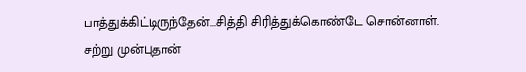பாத்துக்கிட்டிருந்தேன்...சித்தி சிரித்துக்கொண்டே சொன்னாள்.
சற்று முன்புதான்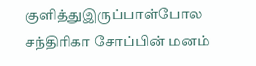குளித்துஇருப்பாள்போல சந்திரிகா சோப்பின் மனம்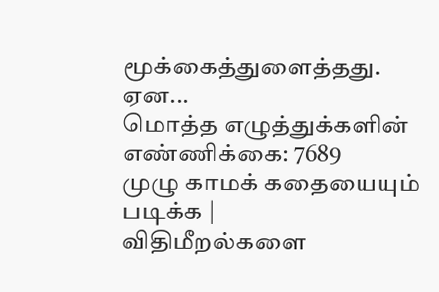மூக்கைத்துளைத்தது.
ஏன...
மொத்த எழுத்துக்களின் எண்ணிக்கை: 7689
முழு காமக் கதையையும் படிக்க |
விதிமீறல்களை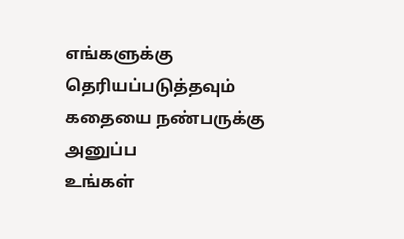எங்களுக்கு தெரியப்படுத்தவும்
கதையை நண்பருக்கு அனுப்ப
உங்கள்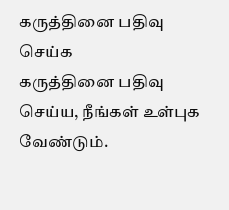கருத்தினை பதிவு செய்க
கருத்தினை பதிவு செய்ய, நீங்கள் உள்புக வேண்டும்.